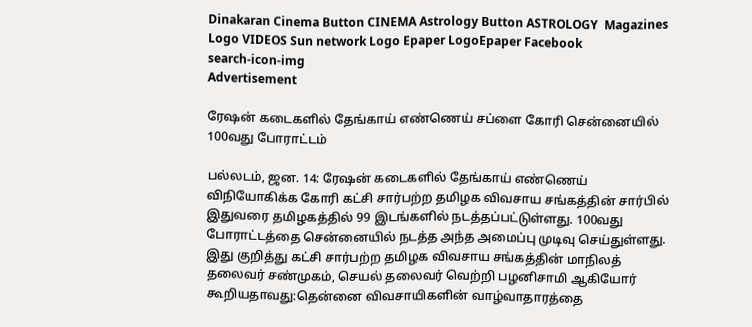Dinakaran Cinema Button CINEMA Astrology Button ASTROLOGY  Magazines Logo VIDEOS Sun network Logo Epaper LogoEpaper Facebook
search-icon-img
Advertisement

ரேஷன் கடைகளில் தேங்காய் எண்ணெய் சப்ளை கோரி சென்னையில் 100வது போராட்டம்

பல்லடம், ஜன. 14: ரேஷன் கடைகளில் தேங்காய் எண்ணெய் விநியோகிக்க கோரி கட்சி சார்பற்ற தமிழக விவசாய சங்கத்தின் சார்பில் இதுவரை தமிழகத்தில் 99 இடங்களில் நடத்தப்பட்டுள்ளது. 100வது போராட்டத்தை சென்னையில் நடத்த அந்த அமைப்பு முடிவு செய்துள்ளது. இது குறித்து கட்சி சார்பற்ற தமிழக விவசாய சங்கத்தின் மாநிலத் தலைவர் சண்முகம், செயல் தலைவர் வெற்றி பழனிசாமி ஆகியோர் கூறியதாவது:தென்னை விவசாயிகளின் வாழ்வாதாரத்தை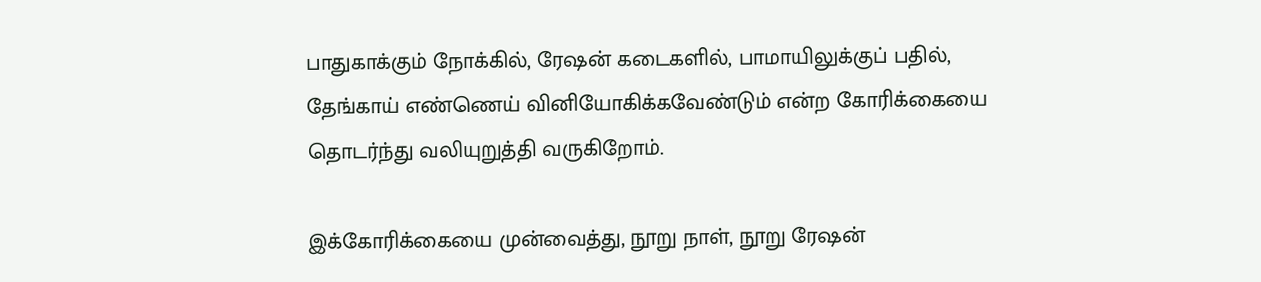பாதுகாக்கும் நோக்கில், ரேஷன் கடைகளில், பாமாயிலுக்குப் பதில், தேங்காய் எண்ணெய் வினியோகிக்கவேண்டும் என்ற கோரிக்கையை தொடர்ந்து வலியுறுத்தி வருகிறோம்.

இக்கோரிக்கையை முன்வைத்து, நூறு நாள், நூறு ரேஷன்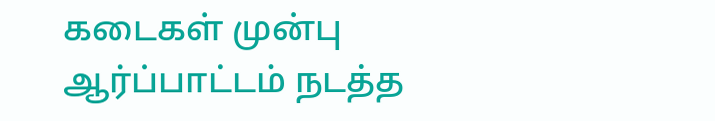கடைகள் முன்பு ஆர்ப்பாட்டம் நடத்த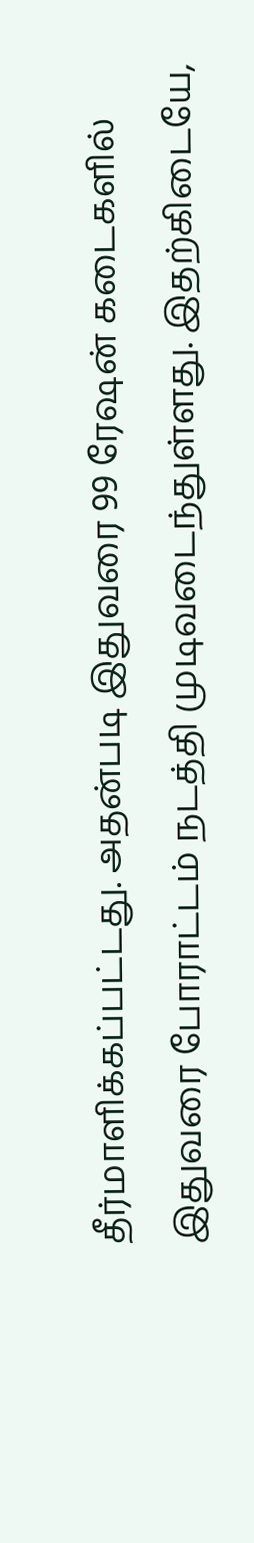தீர்மாளிக்கப்பட்டது. அதன்படி இதுவரை 99 ரேஷன் கடைகளில் இதுவரை போராட்டம் நடத்தி முடிவடைந்துள்ளது. இதற்கிடையே,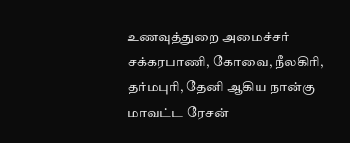உணவுத்துறை அமைச்சர் சக்கரபாணி, கோவை, நீலகிரி, தர்மபுரி, தேனி ஆகிய நான்கு மாவட்ட ரேசன்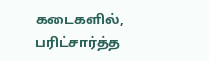கடைகளில், பரிட்சார்த்த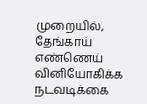முறையில், தேங்காய் எண்ணெய் வினியோகிக்க நடவடிக்கை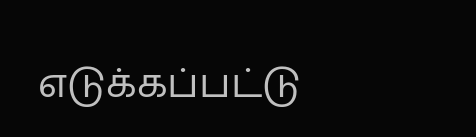எடுக்கப்பட்டு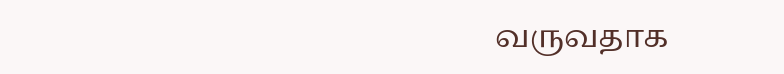வருவதாக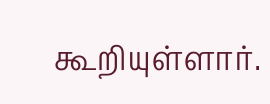கூறியுள்ளார்.